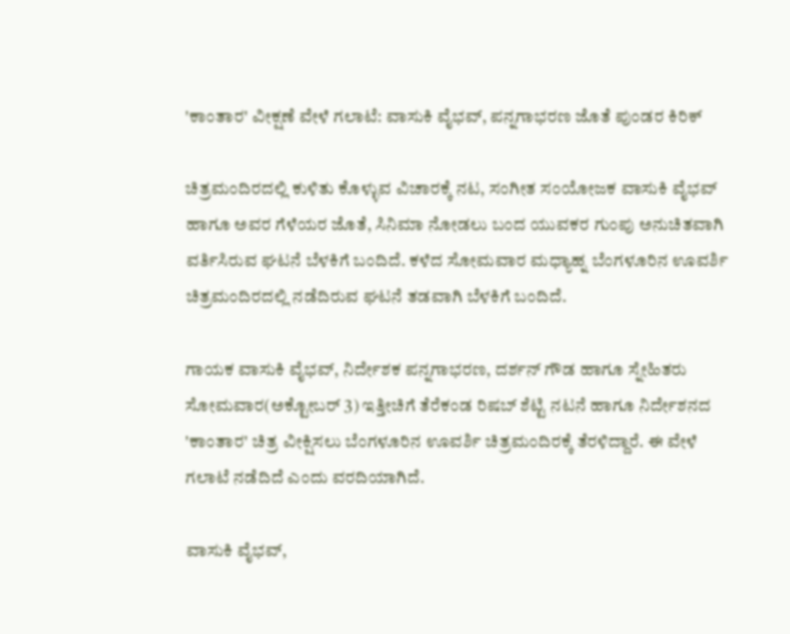'ಕಾಂತಾರ' ವೀಕ್ಷಣೆ ವೇಳೆ ಗಲಾಟೆ: ವಾಸುಕಿ ವೈಭವ್‌, ಪನ್ನಗಾಭರಣ ಜೊತೆ ಪುಂಡರ ಕಿರಿಕ್‌

ಚಿತ್ರಮಂದಿರದಲ್ಲಿ ಕುಳಿತು ಕೊಳ್ಳುವ ವಿಚಾರಕ್ಕೆ ನಟ, ಸಂಗೀತ ಸಂಯೋಜಕ ವಾಸುಕಿ ವೈಭವ್‌ ಹಾಗೂ ಅವರ ಗೆಳೆಯರ ಜೊತೆ, ಸಿನಿಮಾ ನೋಡಲು ಬಂದ ಯುವಕರ ಗುಂಪು ಅನುಚಿತವಾಗಿ ವರ್ತಿಸಿರುವ ಘಟನೆ ಬೆಳಕಿಗೆ ಬಂದಿದೆ. ಕಳೆದ ಸೋಮವಾರ ಮಧ್ಯಾಹ್ನ ಬೆಂಗಳೂರಿನ ಊವರ್ಶಿ ಚಿತ್ರಮಂದಿರದಲ್ಲಿ ನಡೆದಿರುವ ಘಟನೆ ತಡವಾಗಿ ಬೆಳಕಿಗೆ ಬಂದಿದೆ.

ಗಾಯಕ ವಾಸುಕಿ ವೈಭವ್‌, ನಿರ್ದೇಶಕ ಪನ್ನಗಾಭರಣ, ದರ್ಶನ್‌ ಗೌಡ ಹಾಗೂ ಸ್ನೇಹಿತರು ಸೋಮವಾರ(ಅಕ್ಟೋಬರ್‌ 3) ಇತ್ತೀಚಿಗೆ ತೆರೆಕಂಡ ರಿಷಬ್‌ ಶೆಟ್ಟಿ ನಟನೆ ಹಾಗೂ ನಿರ್ದೇಶನದ 'ಕಾಂತಾರ' ಚಿತ್ರ ವೀಕ್ಷಿಸಲು ಬೆಂಗಳೂರಿನ ಊವರ್ಶಿ ಚಿತ್ರಮಂದಿರಕ್ಕೆ ತೆರಳಿದ್ದಾರೆ. ಈ ವೇಳೆ ಗಲಾಟೆ ನಡೆದಿದೆ ಎಂದು ವರದಿಯಾಗಿದೆ.

ವಾಸುಕಿ ವೈಭವ್‌,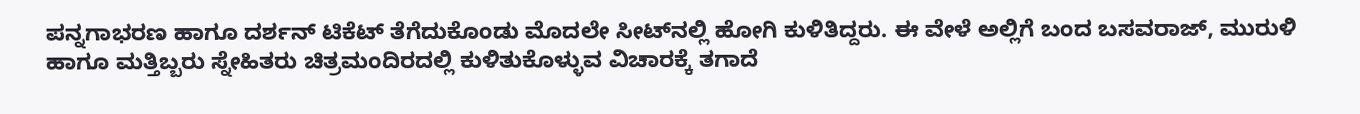ಪನ್ನಗಾಭರಣ ಹಾಗೂ ದರ್ಶನ್‌ ಟಿಕೆಟ್ ತೆಗೆದುಕೊಂಡು ಮೊದಲೇ ಸೀಟ್‌ನಲ್ಲಿ ಹೋಗಿ ಕುಳಿತಿದ್ದರು. ಈ ವೇಳೆ ಅಲ್ಲಿಗೆ ಬಂದ ಬಸವರಾಜ್‌, ಮುರುಳಿ ಹಾಗೂ ಮತ್ತಿಬ್ಬರು ಸ್ನೇಹಿತರು ಚಿತ್ರಮಂದಿರದಲ್ಲಿ ಕುಳಿತುಕೊಳ್ಳುವ ವಿಚಾರಕ್ಕೆ ತಗಾದೆ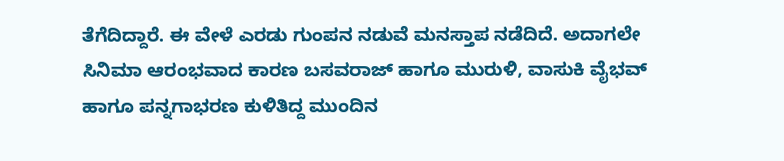ತೆಗೆದಿದ್ದಾರೆ. ಈ ವೇಳೆ ಎರಡು ಗುಂಪನ ನಡುವೆ ಮನಸ್ತಾಪ ನಡೆದಿದೆ. ಅದಾಗಲೇ ಸಿನಿಮಾ ಆರಂಭವಾದ ಕಾರಣ ಬಸವರಾಜ್‌ ಹಾಗೂ ಮುರುಳಿ, ವಾಸುಕಿ ವೈಭವ್‌ ಹಾಗೂ ಪನ್ನಗಾಭರಣ ಕುಳಿತಿದ್ದ ಮುಂದಿನ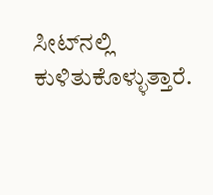ಸೀಟ್‌ನಲ್ಲಿ ಕುಳಿತುಕೊಳ್ಳುತ್ತಾರೆ.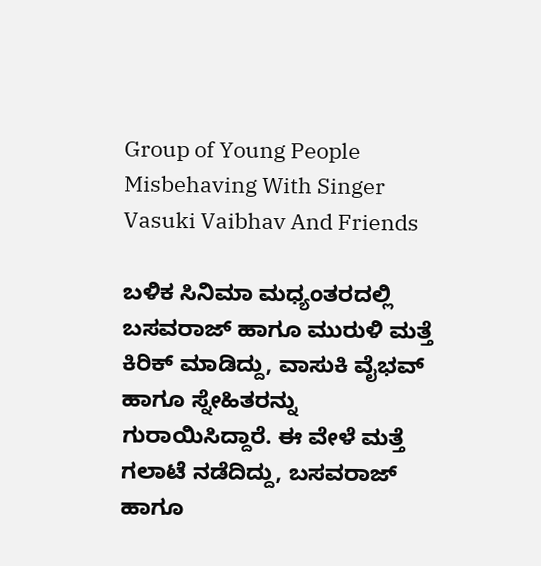Group of Young People Misbehaving With Singer Vasuki Vaibhav And Friends

ಬಳಿಕ ಸಿನಿಮಾ ಮಧ್ಯಂತರದಲ್ಲಿ ಬಸವರಾಜ್‌ ಹಾಗೂ ಮುರುಳಿ ಮತ್ತೆ ಕಿರಿಕ್‌ ಮಾಡಿದ್ದು, ವಾಸುಕಿ ವೈಭವ್‌ ಹಾಗೂ ಸ್ನೇಹಿತರನ್ನು ಗುರಾಯಿಸಿದ್ದಾರೆ. ಈ ವೇಳೆ ಮತ್ತೆ ಗಲಾಟೆ ನಡೆದಿದ್ದು, ಬಸವರಾಜ್‌ ಹಾಗೂ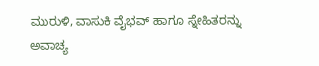ಮುರುಳಿ, ವಾಸುಕಿ ವೈಭವ್‌ ಹಾಗೂ ಸ್ನೇಹಿತರನ್ನು ಅವಾಚ್ಯ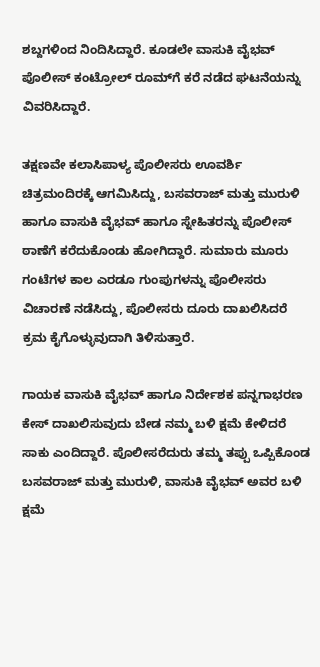ಶಬ್ದಗಳಿಂದ ನಿಂದಿಸಿದ್ದಾರೆ. ಕೂಡಲೇ ವಾಸುಕಿ ವೈಭವ್‌ ಪೊಲೀಸ್‌ ಕಂಟ್ರೋಲ್‌ ರೂಮ್‌ಗೆ ಕರೆ ನಡೆದ ಘಟನೆಯನ್ನು ವಿವರಿಸಿದ್ದಾರೆ.

ತಕ್ಷಣವೇ ಕಲಾಸಿಪಾಳ್ಯ ಪೊಲೀಸರು ಊವರ್ಶಿ ಚಿತ್ರಮಂದಿರಕ್ಕೆ ಆಗಮಿಸಿದ್ದು, ಬಸವರಾಜ್‌ ಮತ್ತು ಮುರುಳಿ ಹಾಗೂ ವಾಸುಕಿ ವೈಭವ್‌ ಹಾಗೂ ಸ್ನೇಹಿತರನ್ನು ಪೊಲೀಸ್‌ ಠಾಣೆಗೆ ಕರೆದುಕೊಂಡು ಹೋಗಿದ್ದಾರೆ. ಸುಮಾರು ಮೂರು ಗಂಟೆಗಳ ಕಾಲ ಎರಡೂ ಗುಂಪುಗಳನ್ನು ಪೊಲೀಸರು ವಿಚಾರಣೆ ನಡೆಸಿದ್ದು, ಪೊಲೀಸರು ದೂರು ದಾಖಲಿಸಿದರೆ ಕ್ರಮ ಕೈಗೊಳ್ಳುವುದಾಗಿ ತಿಳಿಸುತ್ತಾರೆ.

ಗಾಯಕ ವಾಸುಕಿ ವೈಭವ್‌ ಹಾಗೂ ನಿರ್ದೇಶಕ ಪನ್ನಗಾಭರಣ ಕೇಸ್‌ ದಾಖಲಿಸುವುದು ಬೇಡ ನಮ್ಮ ಬಳಿ ಕ್ಷಮೆ ಕೇಳಿದರೆ ಸಾಕು ಎಂದಿದ್ದಾರೆ. ಪೊಲೀಸರೆದುರು ತಮ್ಮ ತಪ್ಪು ಒಪ್ಪಿಕೊಂಡ ಬಸವರಾಜ್‌ ಮತ್ತು ಮುರುಳಿ, ವಾಸುಕಿ ವೈಭವ್‌ ಅವರ ಬಳಿ ಕ್ಷಮೆ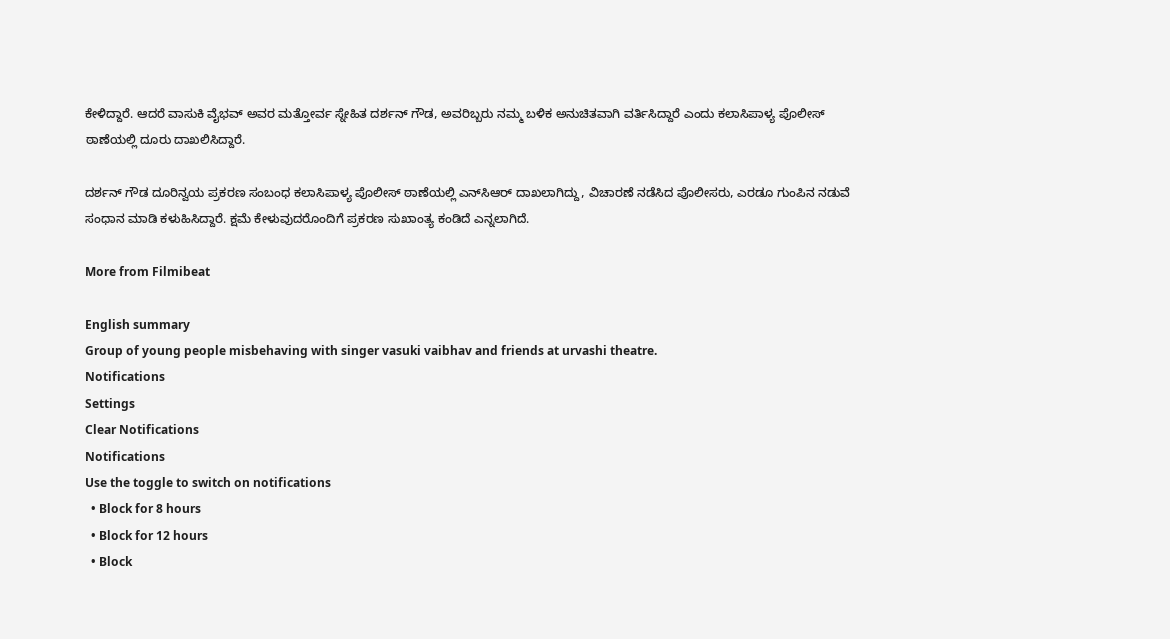ಕೇಳಿದ್ದಾರೆ. ಆದರೆ ವಾಸುಕಿ ವೈಭವ್‌ ಅವರ ಮತ್ತೋರ್ವ ಸ್ನೇಹಿತ ದರ್ಶನ್ ಗೌಡ, ಅವರಿಬ್ಬರು ನಮ್ಮ ಬಳಿಕ ಅನುಚಿತವಾಗಿ ವರ್ತಿಸಿದ್ದಾರೆ ಎಂದು ಕಲಾಸಿಪಾಳ್ಯ ಪೊಲೀಸ್‌ ಠಾಣೆಯಲ್ಲಿ ದೂರು ದಾಖಲಿಸಿದ್ದಾರೆ.

ದರ್ಶನ್ ಗೌಡ ದೂರಿನ್ವಯ ಪ್ರಕರಣ ಸಂಬಂಧ ಕಲಾಸಿಪಾಳ್ಯ ಪೊಲೀಸ್‌ ಠಾಣೆಯಲ್ಲಿ ಎನ್‌ಸಿಆರ್ ದಾಖಲಾಗಿದ್ದು, ವಿಚಾರಣೆ ನಡೆಸಿದ ಪೊಲೀಸರು, ಎರಡೂ ಗುಂಪಿನ ನಡುವೆ ಸಂಧಾನ ಮಾಡಿ ಕಳುಹಿಸಿದ್ದಾರೆ. ಕ್ಷಮೆ ಕೇಳುವುದರೊಂದಿಗೆ ಪ್ರಕರಣ ಸುಖಾಂತ್ಯ ಕಂಡಿದೆ ಎನ್ನಲಾಗಿದೆ.

More from Filmibeat

English summary
Group of young people misbehaving with singer vasuki vaibhav and friends at urvashi theatre.
Notifications
Settings
Clear Notifications
Notifications
Use the toggle to switch on notifications
  • Block for 8 hours
  • Block for 12 hours
  • Block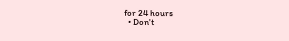for 24 hours
  • Don't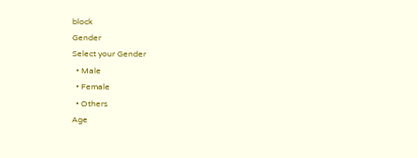block
Gender
Select your Gender
  • Male
  • Female
  • Others
Age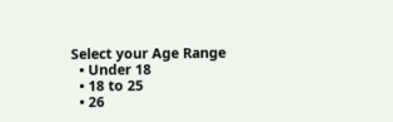Select your Age Range
  • Under 18
  • 18 to 25
  • 26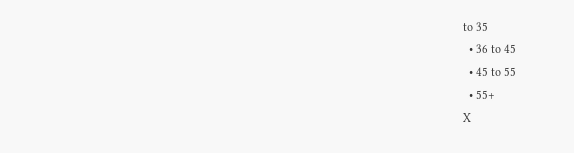to 35
  • 36 to 45
  • 45 to 55
  • 55+
X